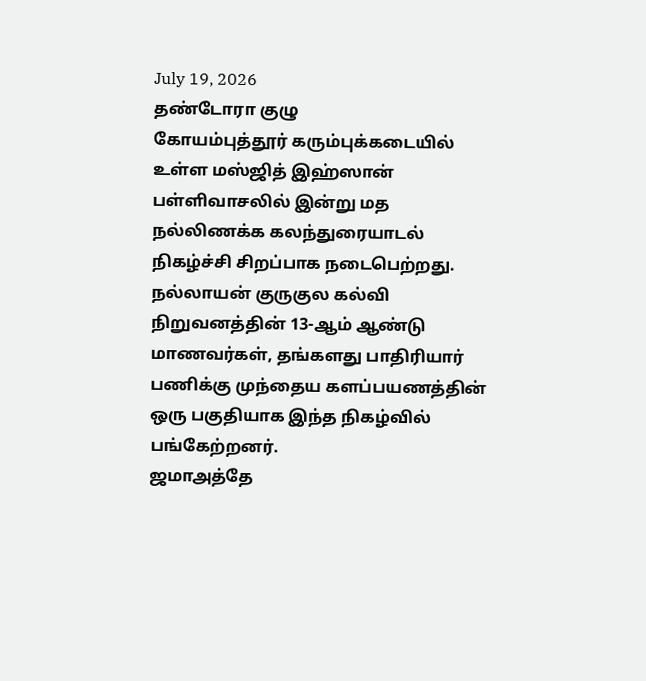July 19, 2026
தண்டோரா குழு
கோயம்புத்தூர் கரும்புக்கடையில் உள்ள மஸ்ஜித் இஹ்ஸான் பள்ளிவாசலில் இன்று மத நல்லிணக்க கலந்துரையாடல் நிகழ்ச்சி சிறப்பாக நடைபெற்றது. நல்லாயன் குருகுல கல்வி நிறுவனத்தின் 13-ஆம் ஆண்டு மாணவர்கள், தங்களது பாதிரியார் பணிக்கு முந்தைய களப்பயணத்தின் ஒரு பகுதியாக இந்த நிகழ்வில் பங்கேற்றனர்.
ஜமாஅத்தே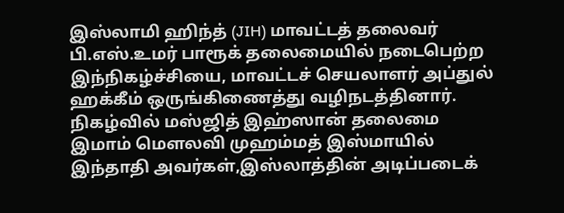இஸ்லாமி ஹிந்த் (JIH) மாவட்டத் தலைவர் பி.எஸ்.உமர் பாரூக் தலைமையில் நடைபெற்ற இந்நிகழ்ச்சியை, மாவட்டச் செயலாளர் அப்துல் ஹக்கீம் ஒருங்கிணைத்து வழிநடத்தினார்.
நிகழ்வில் மஸ்ஜித் இஹ்ஸான் தலைமை இமாம் மௌலவி முஹம்மத் இஸ்மாயில் இந்தாதி அவர்கள்,இஸ்லாத்தின் அடிப்படைக்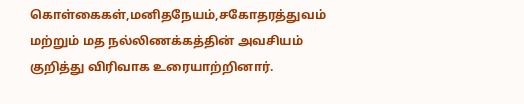கொள்கைகள்,மனிதநேயம்,சகோதரத்துவம் மற்றும் மத நல்லிணக்கத்தின் அவசியம் குறித்து விரிவாக உரையாற்றினார்.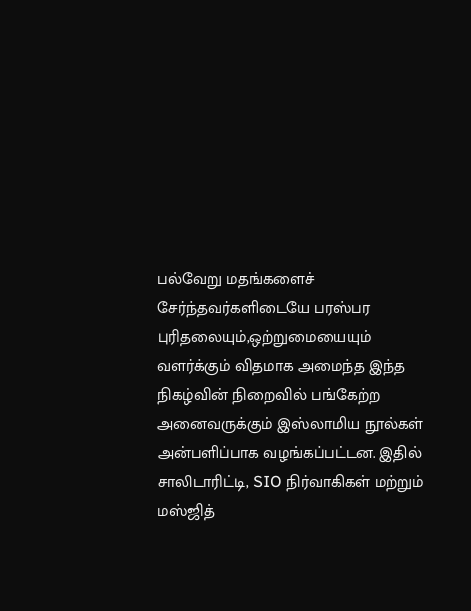பல்வேறு மதங்களைச் சேர்ந்தவர்களிடையே பரஸ்பர புரிதலையும்,ஒற்றுமையையும் வளர்க்கும் விதமாக அமைந்த இந்த நிகழ்வின் நிறைவில் பங்கேற்ற அனைவருக்கும் இஸ்லாமிய நூல்கள் அன்பளிப்பாக வழங்கப்பட்டன. இதில் சாலிடாரிட்டி, SIO நிர்வாகிகள் மற்றும் மஸ்ஜித்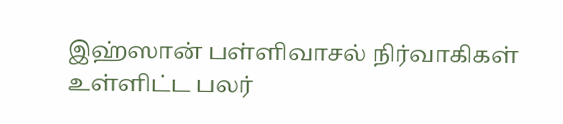இஹ்ஸான் பள்ளிவாசல் நிர்வாகிகள் உள்ளிட்ட பலர்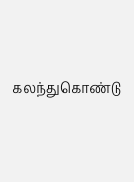கலந்துகொண்டு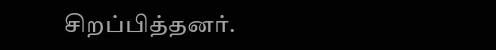சிறப்பித்தனர்.